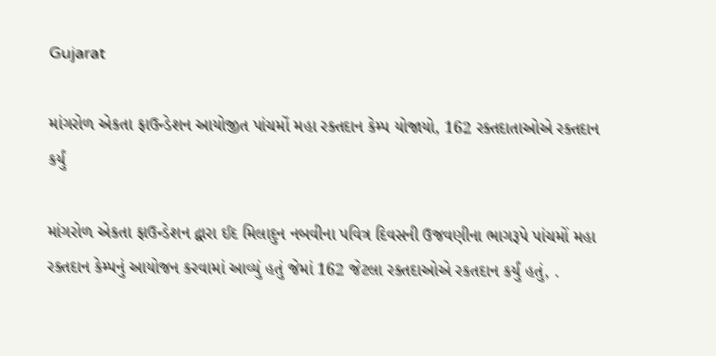Gujarat

માંગરોળ એકતા ફાઉન્ડેશન આયોજીત પાંચમોં મહા રક્તદાન કેમ્પ યોજાયો, 162 રક્તદાતાઓએ રક્તદાન કર્યું

માંગરોળ એકતા ફાઉન્ડેશન દ્વારા ઈદ મિલાદુન નબવીના પવિત્ર દિવસની ઉજવણીના ભાગરૂપે પાંચમોં મહા રક્તદાન કેમ્પનું આયોજન કરવામાં આવ્યું હતું જેમાં 162 જેટલા રક્તદાઓએ રકતદાન કર્યું હતું, .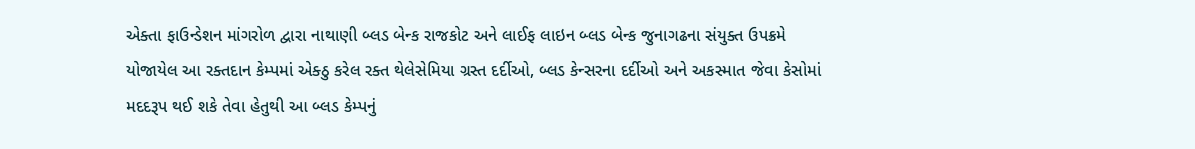એક્તા ફાઉન્ડેશન માંગરોળ દ્વારા નાથાણી બ્લડ બેન્ક રાજકોટ અને લાઈફ લાઇન બ્લડ બેન્ક જુનાગઢના સંયુક્ત ઉપક્રમે યોજાયેલ આ રક્તદાન કેમ્પમાં એક્ઠુ કરેલ રક્ત થેલેસેમિયા ગ્રસ્ત દર્દીઓ, બ્લડ કેન્સરના દર્દીઓ અને અકસ્માત જેવા કેસોમાં મદદરૂપ થઈ શકે તેવા હેતુથી આ બ્લડ કેમ્પનું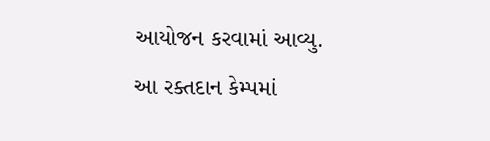આયોજન કરવામાં આવ્યુ.
આ રક્તદાન કેમ્પમાં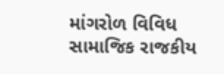માંગરોળ વિવિધ સામાજિક રાજકીય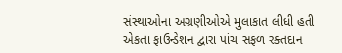સંસ્થાઓના અગ્રણીઓએ મુલાકાત લીધી હતી
એકતા ફાઉન્ડેશન દ્વારા પાંચ સફળ રક્તદાન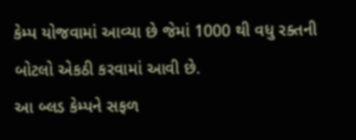કેમ્પ યોજવામાં આવ્યા છે જેમાં 1000 થી વધુ રક્તની બોટલો એકઠી કરવામાં આવી છે.
આ બ્લડ કેમ્પને સફળ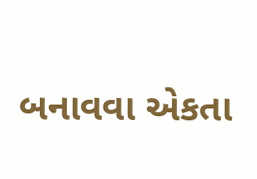બનાવવા એકતા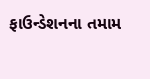ફાઉન્ડેશનના તમામ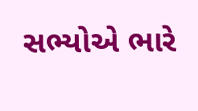સભ્યોએ ભારે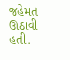જહેમત ઊઠાવી હતી.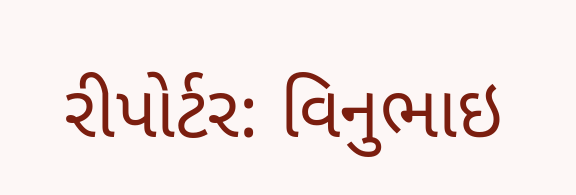રીપોર્ટર: વિનુભાઇ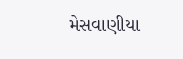મેસવાણીયા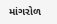માંગરોળ